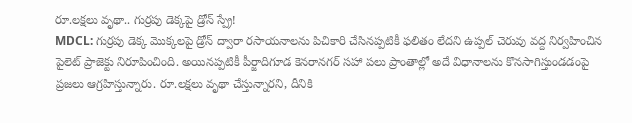రూ.లక్షలు వృథా.. గుర్రపు డెక్కపై డ్రోన్ స్ప్రే!
MDCL: గుర్రపు డెక్క మొక్కలపై డ్రోన్ ద్వారా రసాయనాలను పిచికారి చేసినప్పటికీ ఫలితం లేదని ఉప్పల్ చెరువు వద్ద నిర్వహించిన పైలెట్ ప్రాజెక్టు నిరూపించింది. అయినప్పటికీ పీర్జాదిగూడ కెనరానగర్ సహా పలు ప్రాంతాల్లో అదే విధానాలను కొనసాగిస్తుండడంపై ప్రజలు ఆగ్రహిస్తున్నారు. రూ.లక్షలు వృథా చేస్తున్నారని, దీనికి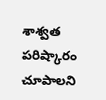శాశ్వత పరిష్కారం చూపాలని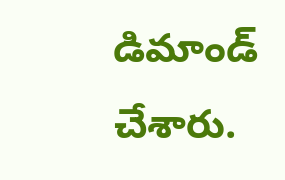డిమాండ్ చేశారు.